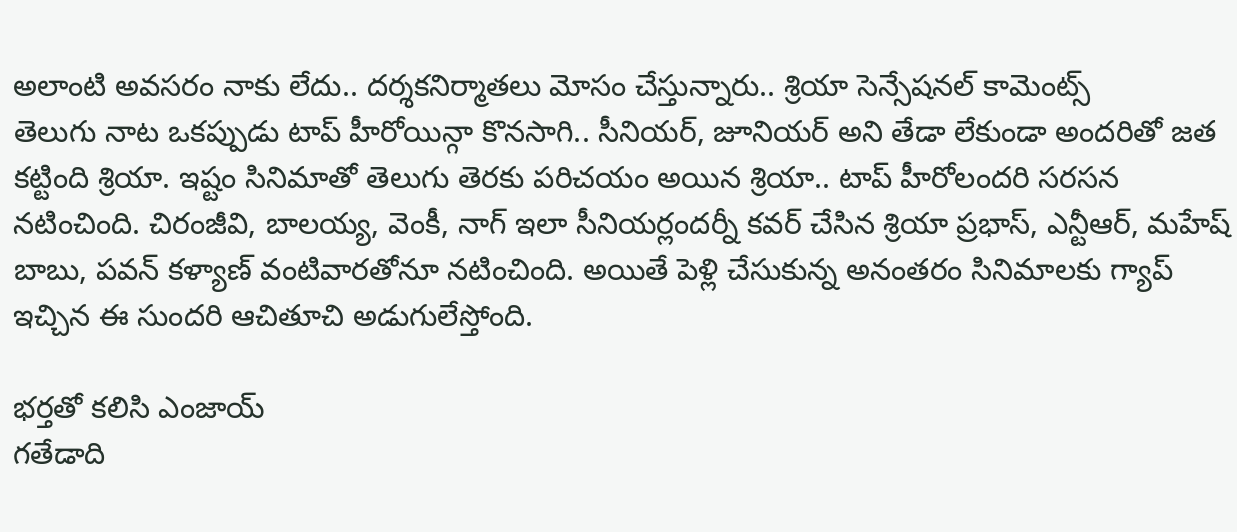అలాంటి అవసరం నాకు లేదు.. దర్శకనిర్మాతలు మోసం చేస్తున్నారు.. శ్రియా సెన్సేషనల్ కామెంట్స్
తెలుగు నాట ఒకప్పుడు టాప్ హీరోయిన్గా కొనసాగి.. సీనియర్, జూనియర్ అని తేడా లేకుండా అందరితో జత కట్టింది శ్రియా. ఇష్టం సినిమాతో తెలుగు తెరకు పరిచయం అయిన శ్రియా.. టాప్ హీరోలందరి సరసన నటించింది. చిరంజీవి, బాలయ్య, వెంకీ, నాగ్ ఇలా సీనియర్లందర్నీ కవర్ చేసిన శ్రియా ప్రభాస్, ఎన్టీఆర్, మహేష్ బాబు, పవన్ కళ్యాణ్ వంటివారతోనూ నటించింది. అయితే పెళ్లి చేసుకున్న అనంతరం సినిమాలకు గ్యాప్ ఇచ్చిన ఈ సుందరి ఆచితూచి అడుగులేస్తోంది.

భర్తతో కలిసి ఎంజాయ్
గతేడాది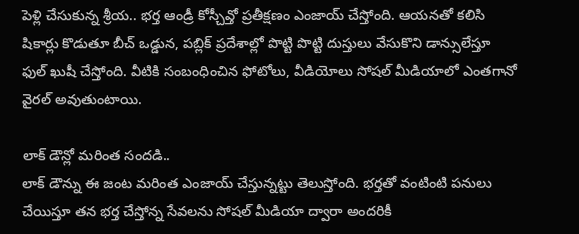పెళ్లి చేసుకున్న శ్రీయ.. భర్త ఆండ్రీ కోస్చీవ్తో ప్రతీక్షణం ఎంజాయ్ చేస్తోంది. ఆయనతో కలిసి షికార్లు కొడుతూ బీచ్ ఒడ్డున, పబ్లిక్ ప్రదేశాల్లో పొట్టి పొట్టి దుస్తులు వేసుకొని డాన్సులేస్తూ ఫుల్ ఖుషీ చేస్తోంది. వీటికి సంబంధించిన ఫోటోలు, వీడియోలు సోషల్ మీడియాలో ఎంతగానో వైరల్ అవుతుంటాయి.

లాక్ డౌన్లో మరింత సందడి..
లాక్ డౌన్ను ఈ జంట మరింత ఎంజాయ్ చేస్తున్నట్టు తెలుస్తోంది. భర్తతో వంటింటి పనులు చేయిస్తూ తన భర్త చేస్తోన్న సేవలను సోషల్ మీడియా ద్వారా అందరికీ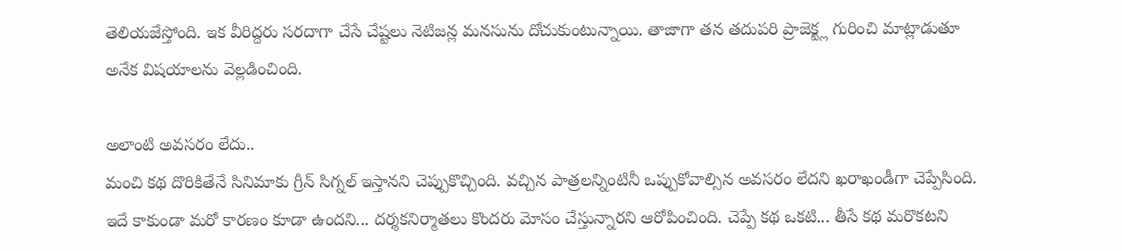తెలియజేస్తోంది. ఇక వీరిద్దరు సరదాగా చేసే చేష్టలు నెటిజన్ల మనసును దోచుకుంటున్నాయి. తాజాగా తన తదుపరి ప్రాజెక్ట్ల గురించి మాట్లాడుతూ అనేక విషయాలను వెల్లడించింది.

అలాంటి అవసరం లేదు..
మంచి కథ దొరికితేనే సినిమాకు గ్రీన్ సిగ్నల్ ఇస్తానని చెప్పుకొచ్చింది. వచ్చిన పాత్రలన్నింటినీ ఒప్పుకోవాల్సిన అవసరం లేదని ఖరాఖండీగా చెప్పేసింది. ఇదే కాకుండా మరో కారణం కూడా ఉందని... దర్శకనిర్మాతలు కొందరు మోసం చేస్తున్నారని ఆరోపించింది. చెప్పే కథ ఒకటి... తీసే కథ మరొకటని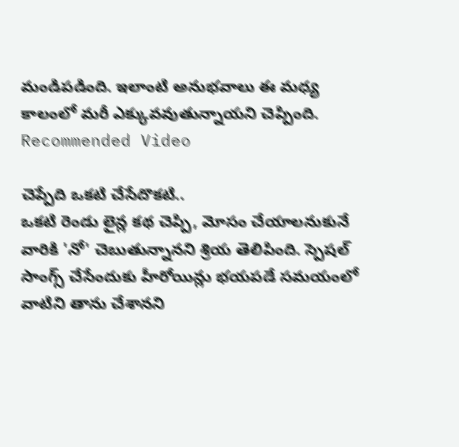మండిపడింది. ఇలాంటి అనుభవాలు ఈ మధ్య కాలంలో మరీ ఎక్కువవుతున్నాయని చెప్పింది.
Recommended Video

చెప్పేది ఒకటి చేసేదొకటి..
ఒకటి రెండు లైన్ల కథ చెప్పి, మోసం చేయాలనుకునే వారికి 'నో' చెబుతున్నానని శ్రియ తెలిపింది. స్పెషల్ సాంగ్స్ చేసేందుకు హీరోయిన్లు భయపడే సమయంలో వాటిని తాను చేశానని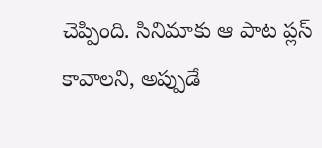చెప్పింది. సినిమాకు ఆ పాట ప్లస్ కావాలని, అప్పుడే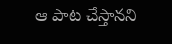ఆ పాట చేస్తానని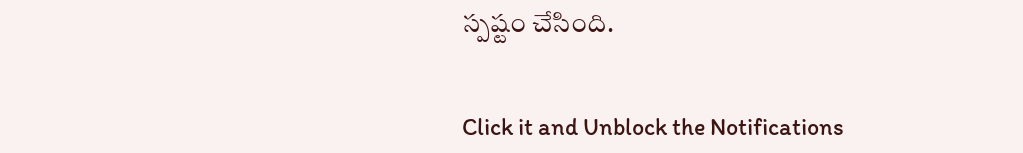స్పష్టం చేసింది.


Click it and Unblock the Notifications